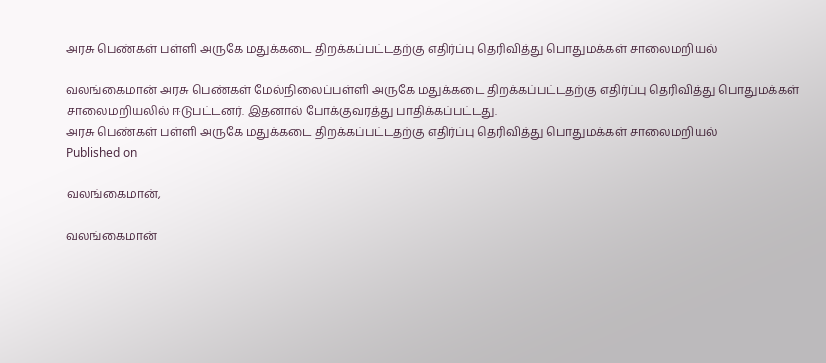அரசு பெண்கள் பள்ளி அருகே மதுக்கடை திறக்கப்பட்டதற்கு எதிர்ப்பு தெரிவித்து பொதுமக்கள் சாலைமறியல்

வலங்கைமான் அரசு பெண்கள் மேல்நிலைப்பள்ளி அருகே மதுக்கடை திறக்கப்பட்டதற்கு எதிர்ப்பு தெரிவித்து பொதுமக்கள் சாலைமறியலில் ஈடுபட்டனர். இதனால் போக்குவரத்து பாதிக்கப்பட்டது.
அரசு பெண்கள் பள்ளி அருகே மதுக்கடை திறக்கப்பட்டதற்கு எதிர்ப்பு தெரிவித்து பொதுமக்கள் சாலைமறியல்
Published on

வலங்கைமான்,

வலங்கைமான்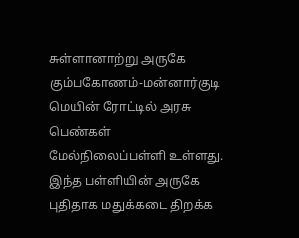சுள்ளானாற்று அருகே கும்பகோணம்-மன்னார்குடி மெயின் ரோட்டில் அரசு பெண்கள் மேல்நிலைப்பள்ளி உள்ளது. இந்த பள்ளியின் அருகே புதிதாக மதுக்கடை திறக்க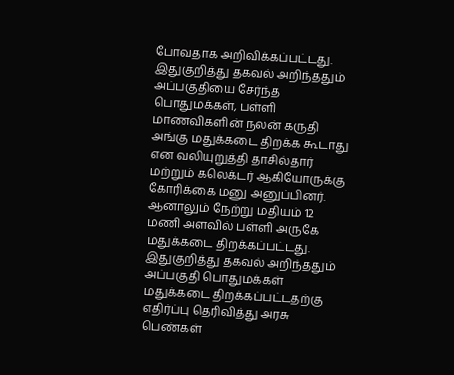போவதாக அறிவிக்கப்பட்டது. இதுகுறித்து தகவல் அறிந்ததும் அப்பகுதியை சேர்ந்த பொதுமக்கள், பள்ளி மாணவிகளின் நலன் கருதி அங்கு மதுக்கடை திறக்க கூடாது என வலியுறுத்தி தாசில்தார் மற்றும் கலெக்டர் ஆகியோருக்கு கோரிக்கை மனு அனுப்பினர். ஆனாலும் நேற்று மதியம் 12 மணி அளவில் பள்ளி அருகே மதுக்கடை திறக்கப்பட்டது. இதுகுறித்து தகவல் அறிந்ததும் அப்பகுதி பொதுமக்கள் மதுக்கடை திறக்கப்பட்டதற்கு எதிர்ப்பு தெரிவித்து அரசு பெண்கள்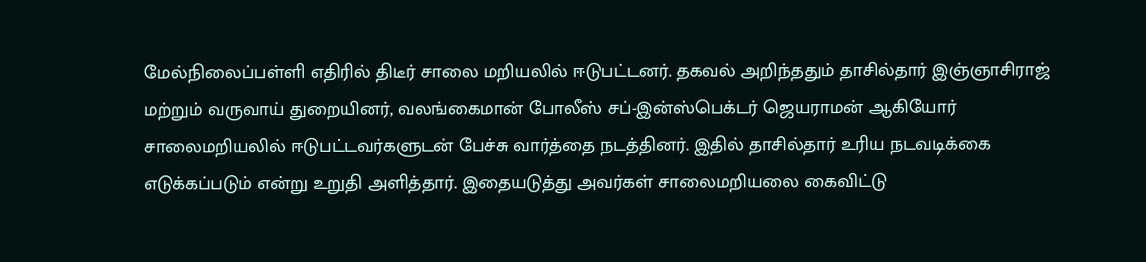மேல்நிலைப்பள்ளி எதிரில் திடீர் சாலை மறியலில் ஈடுபட்டனர். தகவல் அறிந்ததும் தாசில்தார் இஞ்ஞாசிராஜ் மற்றும் வருவாய் துறையினர், வலங்கைமான் போலீஸ் சப்-இன்ஸ்பெக்டர் ஜெயராமன் ஆகியோர் சாலைமறியலில் ஈடுபட்டவர்களுடன் பேச்சு வார்த்தை நடத்தினர். இதில் தாசில்தார் உரிய நடவடிக்கை எடுக்கப்படும் என்று உறுதி அளித்தார். இதையடுத்து அவர்கள் சாலைமறியலை கைவிட்டு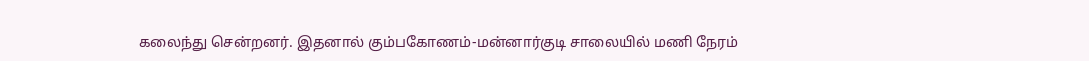கலைந்து சென்றனர். இதனால் கும்பகோணம்-மன்னார்குடி சாலையில் மணி நேரம்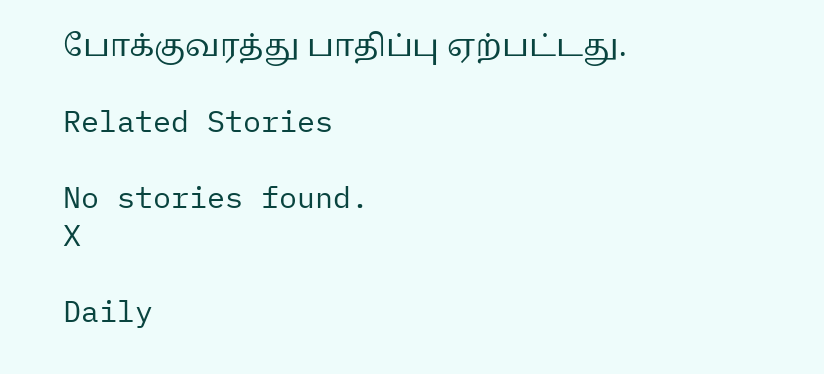போக்குவரத்து பாதிப்பு ஏற்பட்டது.

Related Stories

No stories found.
X

Daily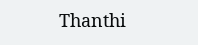Thanthi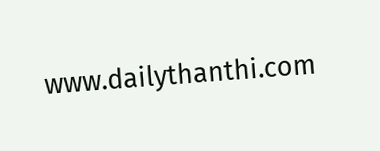www.dailythanthi.com